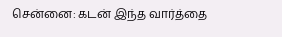சென்னை: கடன் இந்த வார்த்தை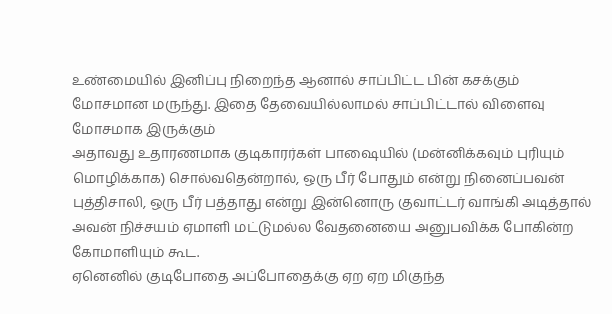உண்மையில் இனிப்பு நிறைந்த ஆனால் சாப்பிட்ட பின் கசக்கும் மோசமான மருந்து. இதை தேவையில்லாமல் சாப்பிட்டால் விளைவு மோசமாக இருக்கும்
அதாவது உதாரணமாக குடிகாரர்கள் பாஷையில் (மன்னிக்கவும் புரியும் மொழிக்காக) சொல்வதென்றால், ஒரு பீர் போதும் என்று நினைப்பவன் புத்திசாலி, ஒரு பீர் பத்தாது என்று இன்னொரு குவாட்டர் வாங்கி அடித்தால் அவன் நிச்சயம் ஏமாளி மட்டுமல்ல வேதனையை அனுபவிக்க போகின்ற கோமாளியும் கூட.
ஏனெனில் குடிபோதை அப்போதைக்கு ஏற ஏற மிகுந்த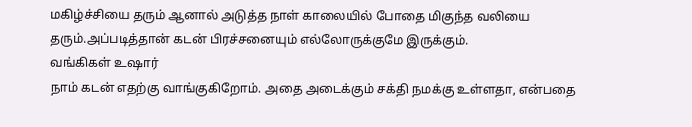மகிழ்ச்சியை தரும் ஆனால் அடுத்த நாள் காலையில் போதை மிகுந்த வலியை தரும்.அப்படித்தான் கடன் பிரச்சனையும் எல்லோருக்குமே இருக்கும்.
வங்கிகள் உஷார்
நாம் கடன் எதற்கு வாங்குகிறோம். அதை அடைக்கும் சக்தி நமக்கு உள்ளதா, என்பதை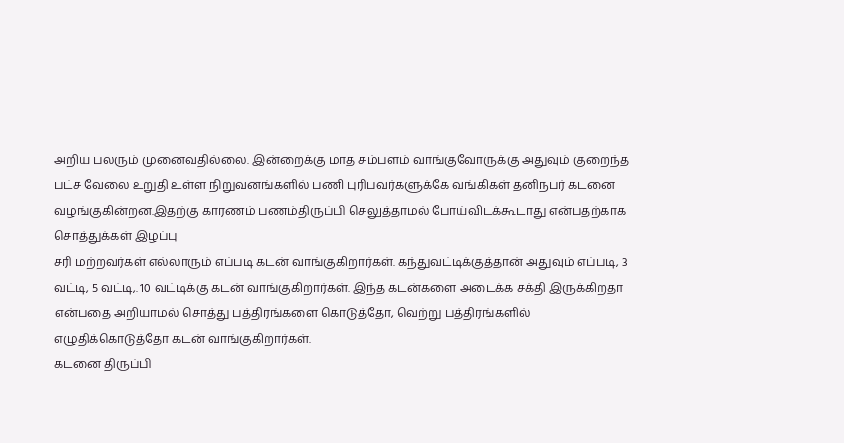அறிய பலரும் முனைவதில்லை. இன்றைக்கு மாத சம்பளம் வாங்குவோருக்கு அதுவும் குறைந்த பட்ச வேலை உறுதி உள்ள நிறுவனங்களில் பணி புரிபவர்களுக்கே வங்கிகள் தனிநபர் கடனை வழங்குகின்றன.இதற்கு காரணம் பணம்திருப்பி செலுத்தாமல் போய்விடக்கூடாது என்பதற்காக
சொத்துக்கள் இழப்பு
சரி மற்றவர்கள் எல்லாரும் எப்படி கடன் வாங்குகிறார்கள். கந்துவட்டிக்குத்தான் அதுவும் எப்படி, 3 வட்டி, 5 வட்டி,. 10 வட்டிக்கு கடன் வாங்குகிறார்கள். இந்த கடன்களை அடைக்க சக்தி இருக்கிறதா என்பதை அறியாமல் சொத்து பத்திரங்களை கொடுத்தோ, வெற்று பத்திரங்களில் எழுதிக்கொடுத்தோ கடன் வாங்குகிறார்கள்.
கடனை திருப்பி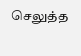செலுத்த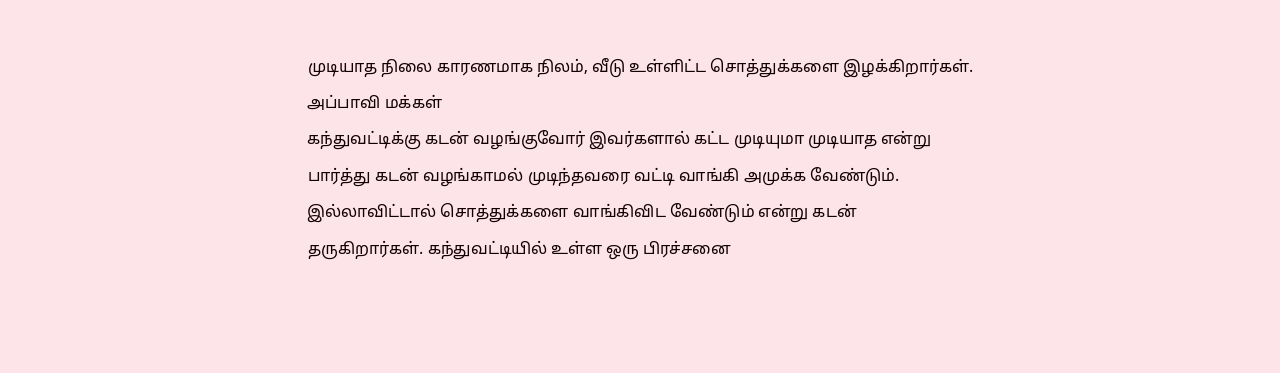முடியாத நிலை காரணமாக நிலம், வீடு உள்ளிட்ட சொத்துக்களை இழக்கிறார்கள்.
அப்பாவி மக்கள்
கந்துவட்டிக்கு கடன் வழங்குவோர் இவர்களால் கட்ட முடியுமா முடியாத என்று பார்த்து கடன் வழங்காமல் முடிந்தவரை வட்டி வாங்கி அமுக்க வேண்டும். இல்லாவிட்டால் சொத்துக்களை வாங்கிவிட வேண்டும் என்று கடன் தருகிறார்கள். கந்துவட்டியில் உள்ள ஒரு பிரச்சனை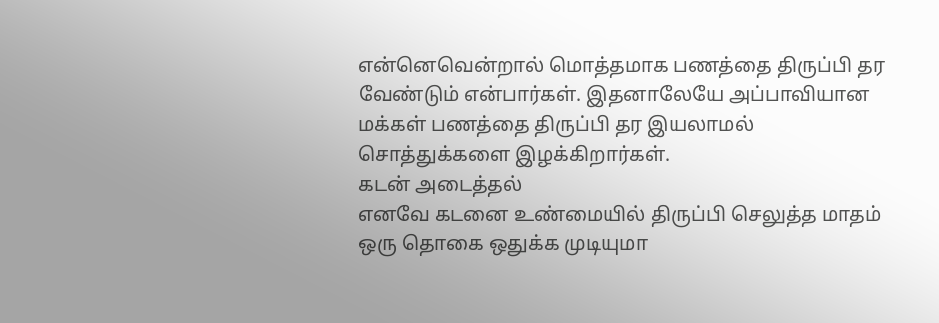என்னெவென்றால் மொத்தமாக பணத்தை திருப்பி தர வேண்டும் என்பார்கள். இதனாலேயே அப்பாவியான மக்கள் பணத்தை திருப்பி தர இயலாமல் சொத்துக்களை இழக்கிறார்கள்.
கடன் அடைத்தல்
எனவே கடனை உண்மையில் திருப்பி செலுத்த மாதம் ஒரு தொகை ஒதுக்க முடியுமா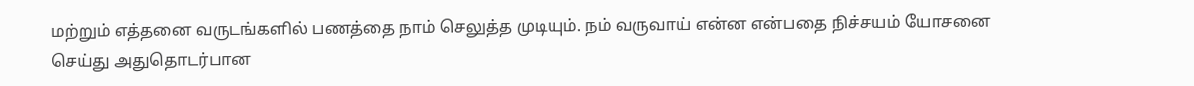மற்றும் எத்தனை வருடங்களில் பணத்தை நாம் செலுத்த முடியும். நம் வருவாய் என்ன என்பதை நிச்சயம் யோசனை செய்து அதுதொடர்பான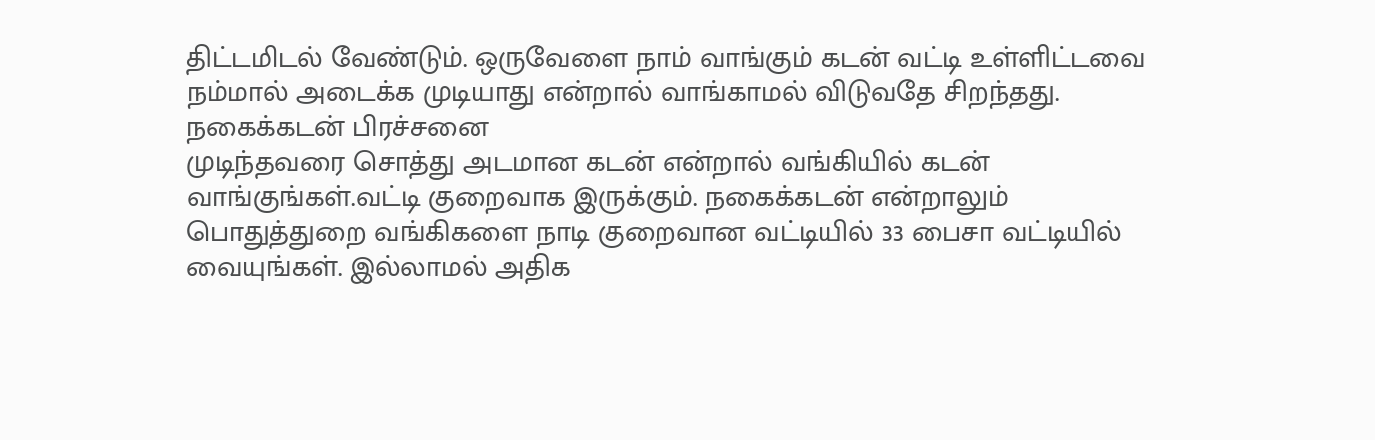திட்டமிடல் வேண்டும். ஒருவேளை நாம் வாங்கும் கடன் வட்டி உள்ளிட்டவை நம்மால் அடைக்க முடியாது என்றால் வாங்காமல் விடுவதே சிறந்தது.
நகைக்கடன் பிரச்சனை
முடிந்தவரை சொத்து அடமான கடன் என்றால் வங்கியில் கடன் வாங்குங்கள்.வட்டி குறைவாக இருக்கும். நகைக்கடன் என்றாலும் பொதுத்துறை வங்கிகளை நாடி குறைவான வட்டியில் 33 பைசா வட்டியில் வையுங்கள். இல்லாமல் அதிக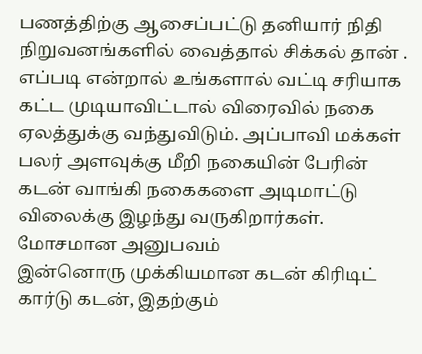பணத்திற்கு ஆசைப்பட்டு தனியார் நிதி நிறுவனங்களில் வைத்தால் சிக்கல் தான் . எப்படி என்றால் உங்களால் வட்டி சரியாக கட்ட முடியாவிட்டால் விரைவில் நகை ஏலத்துக்கு வந்துவிடும். அப்பாவி மக்கள் பலர் அளவுக்கு மீறி நகையின் பேரின் கடன் வாங்கி நகைகளை அடிமாட்டு விலைக்கு இழந்து வருகிறார்கள்.
மோசமான அனுபவம்
இன்னொரு முக்கியமான கடன் கிரிடிட் கார்டு கடன், இதற்கும்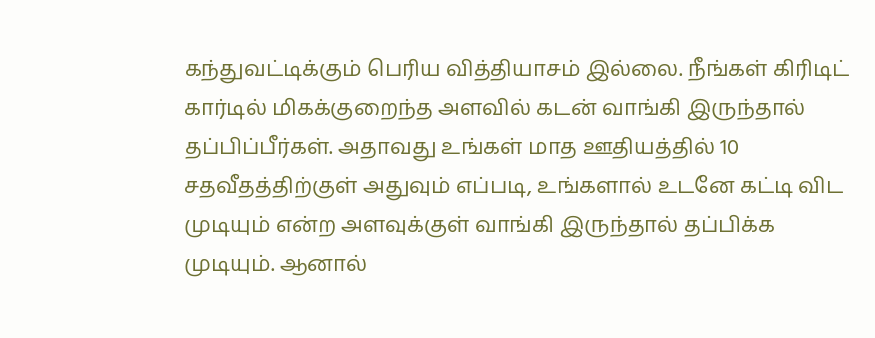கந்துவட்டிக்கும் பெரிய வித்தியாசம் இல்லை. நீங்கள் கிரிடிட் கார்டில் மிகக்குறைந்த அளவில் கடன் வாங்கி இருந்தால் தப்பிப்பீர்கள். அதாவது உங்கள் மாத ஊதியத்தில் 10 சதவீதத்திற்குள் அதுவும் எப்படி, உங்களால் உடனே கட்டி விட முடியும் என்ற அளவுக்குள் வாங்கி இருந்தால் தப்பிக்க முடியும். ஆனால்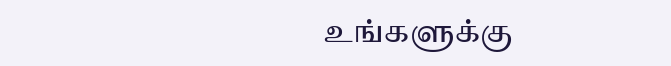உங்களுக்கு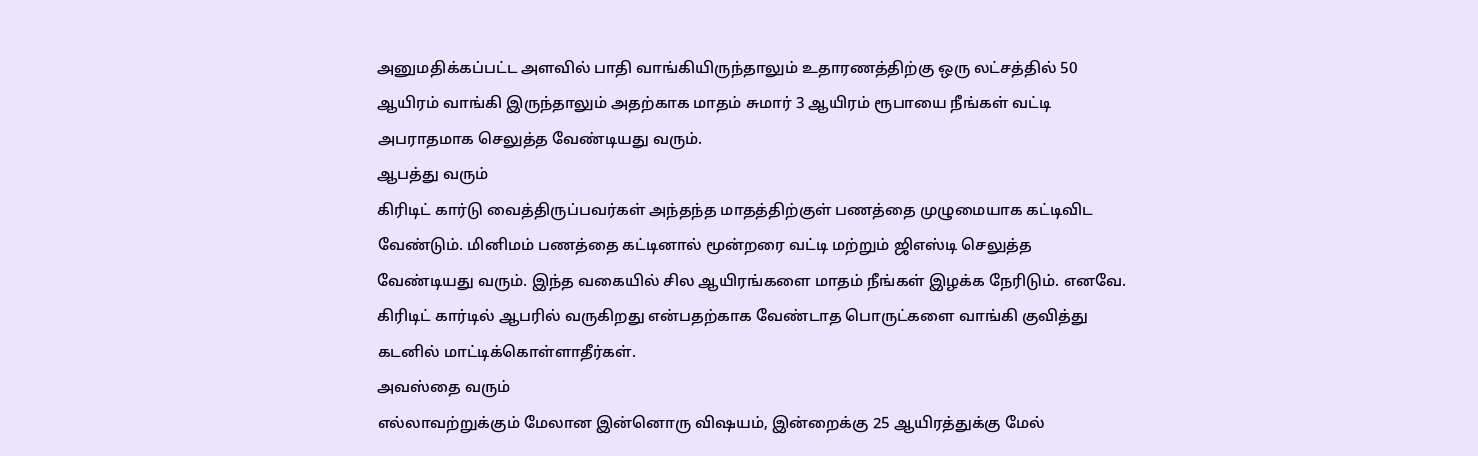அனுமதிக்கப்பட்ட அளவில் பாதி வாங்கியிருந்தாலும் உதாரணத்திற்கு ஒரு லட்சத்தில் 50 ஆயிரம் வாங்கி இருந்தாலும் அதற்காக மாதம் சுமார் 3 ஆயிரம் ரூபாயை நீங்கள் வட்டி அபராதமாக செலுத்த வேண்டியது வரும்.
ஆபத்து வரும்
கிரிடிட் கார்டு வைத்திருப்பவர்கள் அந்தந்த மாதத்திற்குள் பணத்தை முழுமையாக கட்டிவிட வேண்டும். மினிமம் பணத்தை கட்டினால் மூன்றரை வட்டி மற்றும் ஜிஎஸ்டி செலுத்த வேண்டியது வரும். இந்த வகையில் சில ஆயிரங்களை மாதம் நீங்கள் இழக்க நேரிடும். எனவே. கிரிடிட் கார்டில் ஆபரில் வருகிறது என்பதற்காக வேண்டாத பொருட்களை வாங்கி குவித்து கடனில் மாட்டிக்கொள்ளாதீர்கள்.
அவஸ்தை வரும்
எல்லாவற்றுக்கும் மேலான இன்னொரு விஷயம், இன்றைக்கு 25 ஆயிரத்துக்கு மேல்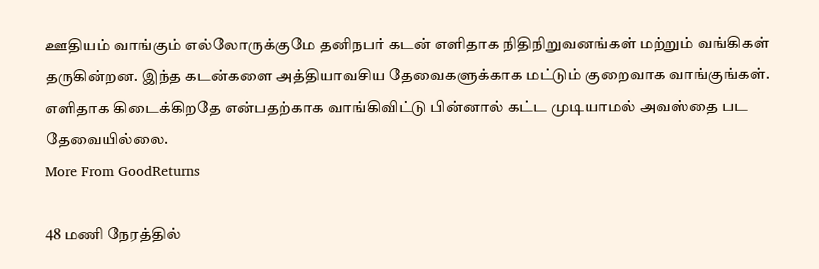ஊதியம் வாங்கும் எல்லோருக்குமே தனிநபர் கடன் எளிதாக நிதிநிறுவனங்கள் மற்றும் வங்கிகள் தருகின்றன. இந்த கடன்களை அத்தியாவசிய தேவைகளுக்காக மட்டும் குறைவாக வாங்குங்கள். எளிதாக கிடைக்கிறதே என்பதற்காக வாங்கிவிட்டு பின்னால் கட்ட முடியாமல் அவஸ்தை பட தேவையில்லை.
More From GoodReturns

48 மணி நேரத்தில்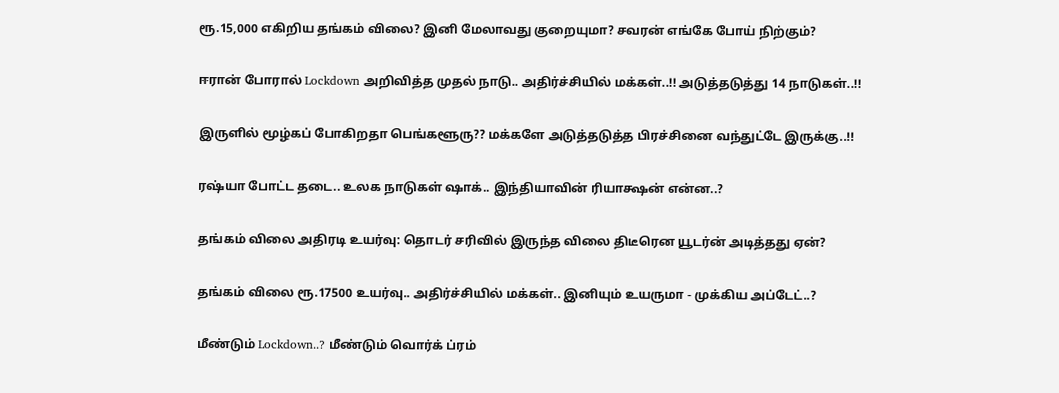ரூ.15,000 எகிறிய தங்கம் விலை? இனி மேலாவது குறையுமா? சவரன் எங்கே போய் நிற்கும்?

ஈரான் போரால் Lockdown அறிவித்த முதல் நாடு.. அதிர்ச்சியில் மக்கள்..!! அடுத்தடுத்து 14 நாடுகள்..!!

இருளில் மூழ்கப் போகிறதா பெங்களூரு?? மக்களே அடுத்தடுத்த பிரச்சினை வந்துட்டே இருக்கு..!!

ரஷ்யா போட்ட தடை.. உலக நாடுகள் ஷாக்.. இந்தியாவின் ரியாக்ஷன் என்ன..?

தங்கம் விலை அதிரடி உயர்வு: தொடர் சரிவில் இருந்த விலை திடீரென யூடர்ன் அடித்தது ஏன்?

தங்கம் விலை ரூ.17500 உயர்வு.. அதிர்ச்சியில் மக்கள்.. இனியும் உயருமா - முக்கிய அப்டேட்..?

மீண்டும் Lockdown..? மீண்டும் வொர்க் ப்ரம்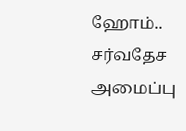ஹோம்.. சர்வதேச அமைப்பு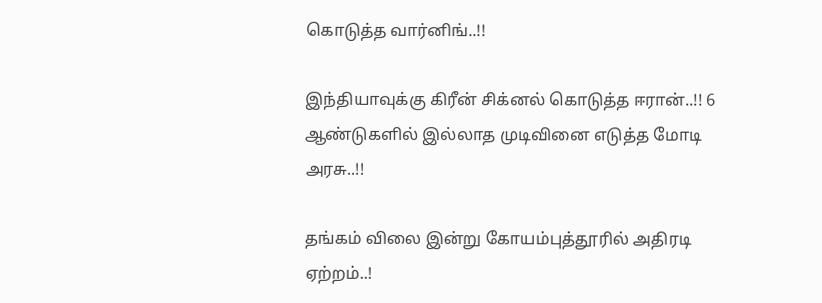கொடுத்த வார்னிங்..!!

இந்தியாவுக்கு கிரீன் சிக்னல் கொடுத்த ஈரான்..!! 6 ஆண்டுகளில் இல்லாத முடிவினை எடுத்த மோடி அரசு..!!

தங்கம் விலை இன்று கோயம்புத்தூரில் அதிரடி ஏற்றம்..!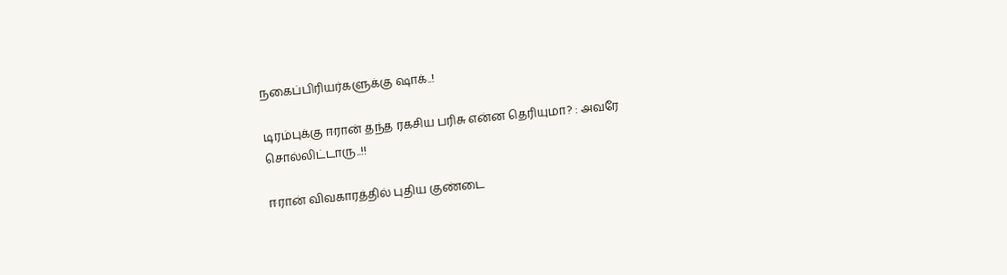நகைப்பிரியர்களுக்கு ஷாக்..!

டிரம்புக்கு ஈரான் தந்த ரகசிய பரிசு என்ன தெரியுமா? : அவரே சொல்லிட்டாரு..!!

ஈரான் விவகாரத்தில் புதிய குண்டை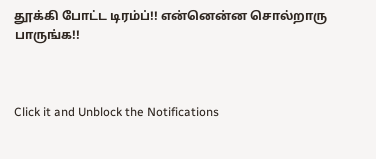தூக்கி போட்ட டிரம்ப்!! என்னென்ன சொல்றாரு பாருங்க!!



Click it and Unblock the Notifications